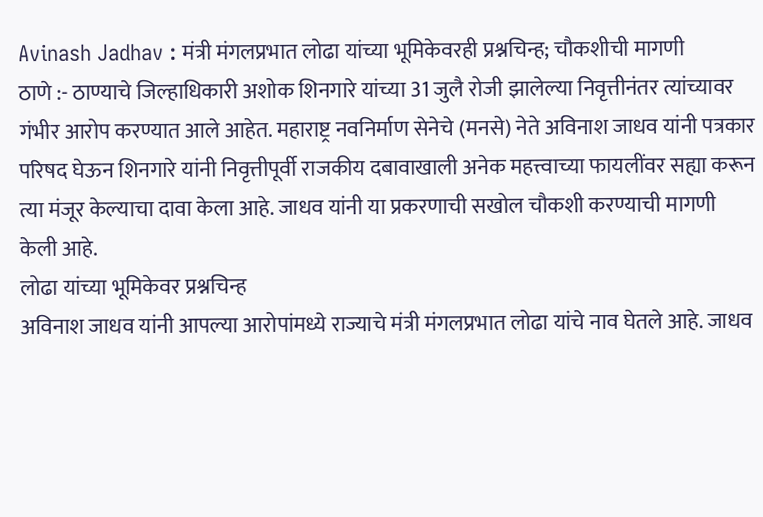Avinash Jadhav : मंत्री मंगलप्रभात लोढा यांच्या भूमिकेवरही प्रश्नचिन्ह; चौकशीची मागणी
ठाणे :- ठाण्याचे जिल्हाधिकारी अशोक शिनगारे यांच्या 31 जुलै रोजी झालेल्या निवृत्तीनंतर त्यांच्यावर गंभीर आरोप करण्यात आले आहेत. महाराष्ट्र नवनिर्माण सेनेचे (मनसे) नेते अविनाश जाधव यांनी पत्रकार परिषद घेऊन शिनगारे यांनी निवृत्तीपूर्वी राजकीय दबावाखाली अनेक महत्त्वाच्या फायलींवर सह्या करून त्या मंजूर केल्याचा दावा केला आहे. जाधव यांनी या प्रकरणाची सखोल चौकशी करण्याची मागणी केली आहे.
लोढा यांच्या भूमिकेवर प्रश्नचिन्ह
अविनाश जाधव यांनी आपल्या आरोपांमध्ये राज्याचे मंत्री मंगलप्रभात लोढा यांचे नाव घेतले आहे. जाधव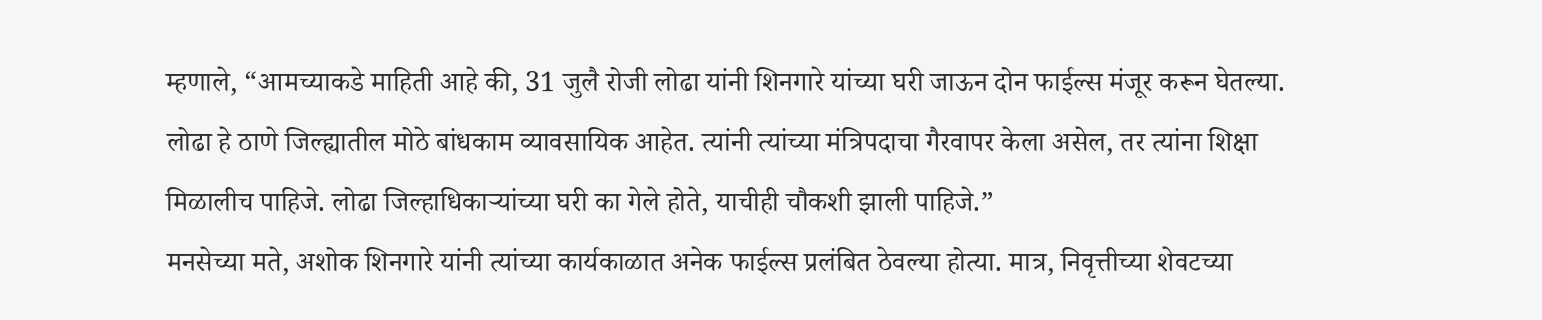म्हणाले, “आमच्याकडे माहिती आहे की, 31 जुलै रोजी लोढा यांनी शिनगारे यांच्या घरी जाऊन दोन फाईल्स मंजूर करून घेतल्या. लोढा हे ठाणे जिल्ह्यातील मोठे बांधकाम व्यावसायिक आहेत. त्यांनी त्यांच्या मंत्रिपदाचा गैरवापर केला असेल, तर त्यांना शिक्षा मिळालीच पाहिजे. लोढा जिल्हाधिकाऱ्यांच्या घरी का गेले होते, याचीही चौकशी झाली पाहिजे.”
मनसेच्या मते, अशोक शिनगारे यांनी त्यांच्या कार्यकाळात अनेक फाईल्स प्रलंबित ठेवल्या होत्या. मात्र, निवृत्तीच्या शेवटच्या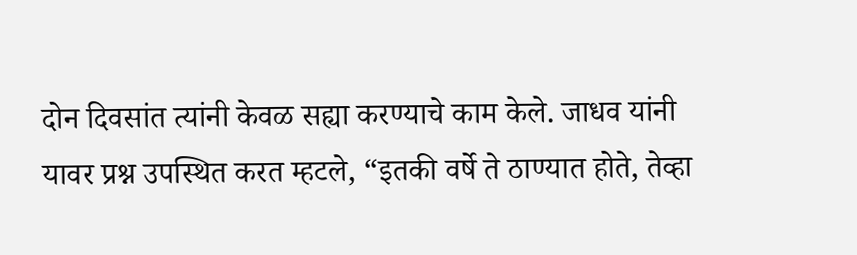दोन दिवसांत त्यांनी केवळ सह्या करण्याचे काम केले. जाधव यांनी यावर प्रश्न उपस्थित करत म्हटले, “इतकी वर्षे ते ठाण्यात होते, तेव्हा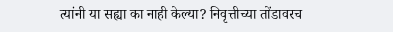त्यांनी या सह्या का नाही केल्या? निवृत्तीच्या तोंडावरच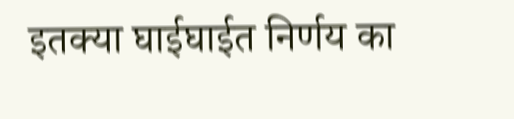इतक्या घाईघाईत निर्णय का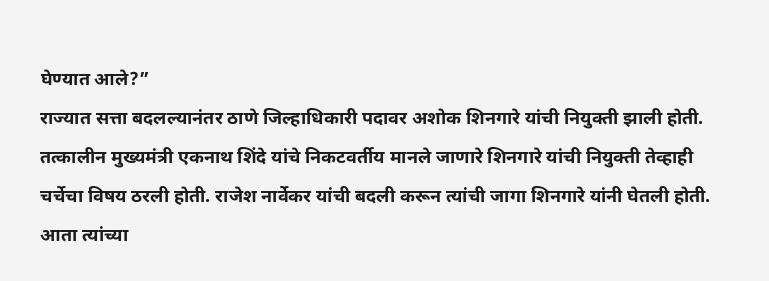घेण्यात आले?”
राज्यात सत्ता बदलल्यानंतर ठाणे जिल्हाधिकारी पदावर अशोक शिनगारे यांची नियुक्ती झाली होती. तत्कालीन मुख्यमंत्री एकनाथ शिंदे यांचे निकटवर्तीय मानले जाणारे शिनगारे यांची नियुक्ती तेव्हाही चर्चेचा विषय ठरली होती. राजेश नार्वेकर यांची बदली करून त्यांची जागा शिनगारे यांनी घेतली होती. आता त्यांच्या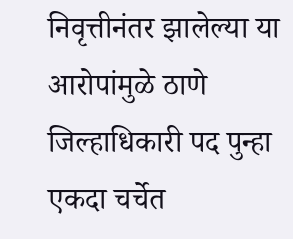निवृत्तीनंतर झालेल्या या आरोपांमुळे ठाणे जिल्हाधिकारी पद पुन्हा एकदा चर्चेत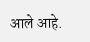आले आहे.